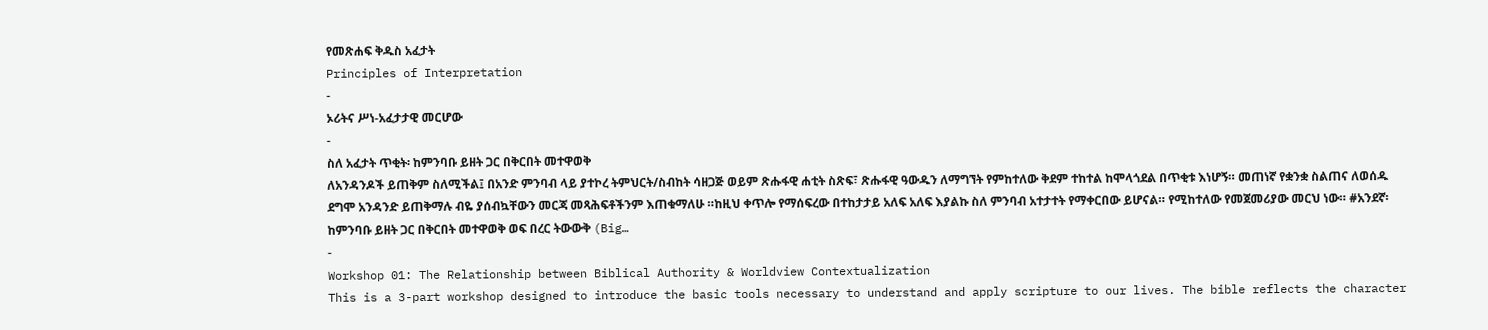የመጽሐፍ ቅዱስ አፈታት
Principles of Interpretation
-
ኦሪትና ሥነ-አፈታታዊ መርሆው
-
ስለ አፈታት ጥቂት፡ ከምንባቡ ይዘት ጋር በቅርበት መተዋወቅ
ለአንዳንዶች ይጠቅም ስለሚችል፤ በአንድ ምንባብ ላይ ያተኮረ ትምህርት/ስብከት ሳዘጋጅ ወይም ጽሑፋዊ ሐቲት ስጽፍ፣ ጽሑፋዊ ዓውዱን ለማግኘት የምከተለው ቅደም ተከተል ከሞላጎደል በጥቂቱ እነሆኝ። መጠነኛ የቋንቋ ስልጠና ለወሰዱ ደግሞ አንዳንድ ይጠቅማሉ ብዬ ያሰብኳቸውን መርጃ መጻሕፍቶችንም እጠቁማለሁ ።ከዚህ ቀጥሎ የማሰፍረው በተከታታይ አለፍ አለፍ እያልኩ ስለ ምንባብ አተታተት የማቀርበው ይሆናል። የሚከተለው የመጀመሪያው መርህ ነው። #አንደኛ፡ ከምንባቡ ይዘት ጋር በቅርበት መተዋወቅ ወፍ በረር ትውውቅ (Big…
-
Workshop 01: The Relationship between Biblical Authority & Worldview Contextualization
This is a 3-part workshop designed to introduce the basic tools necessary to understand and apply scripture to our lives. The bible reflects the character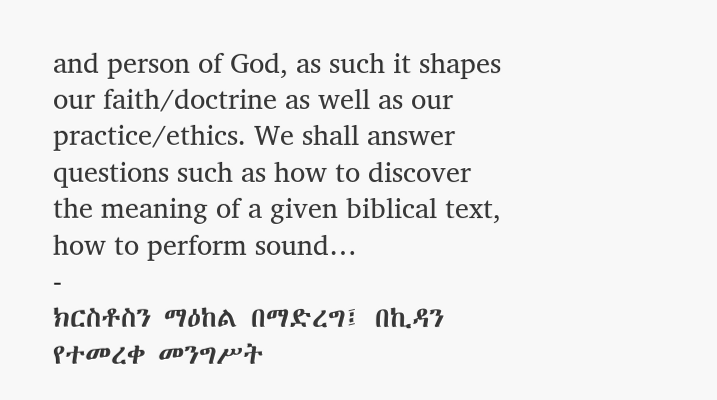and person of God, as such it shapes our faith/doctrine as well as our practice/ethics. We shall answer questions such as how to discover the meaning of a given biblical text, how to perform sound…
-
ክርስቶስን ማዕከል በማድረግ፤ በኪዳን የተመረቀ መንግሥት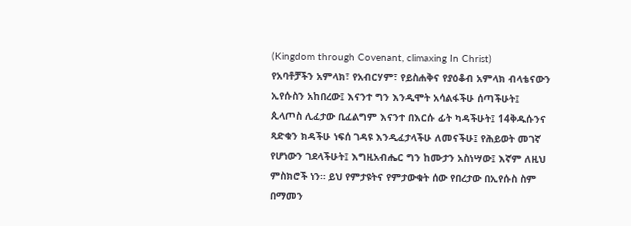(Kingdom through Covenant, climaxing In Christ)
የአባቶቻችን አምላክ፣ የአብርሃም፣ የይስሐቅና የያዕቆብ አምላክ ብላቴናውን ኢየሱስን አከበረው፤ እናንተ ግን እንዲሞት አሳልፋችሁ ሰጣችሁት፤ ጲላጦስ ሊፈታው ቢፈልግም እናንተ በእርሱ ፊት ካዳችሁት፤ 14ቅዱሱንና ጻድቁን ክዳችሁ ነፍሰ ገዳዩ እንዲፈታላችሁ ለመናችሁ፤ የሕይወት መገኛ የሆነውን ገደላችሁት፤ እግዚአብሔር ግን ከሙታን አስነሣው፤ እኛም ለዚህ ምስክሮች ነን። ይህ የምታዩትና የምታውቁት ሰው የበረታው በኢየሱስ ስም በማመን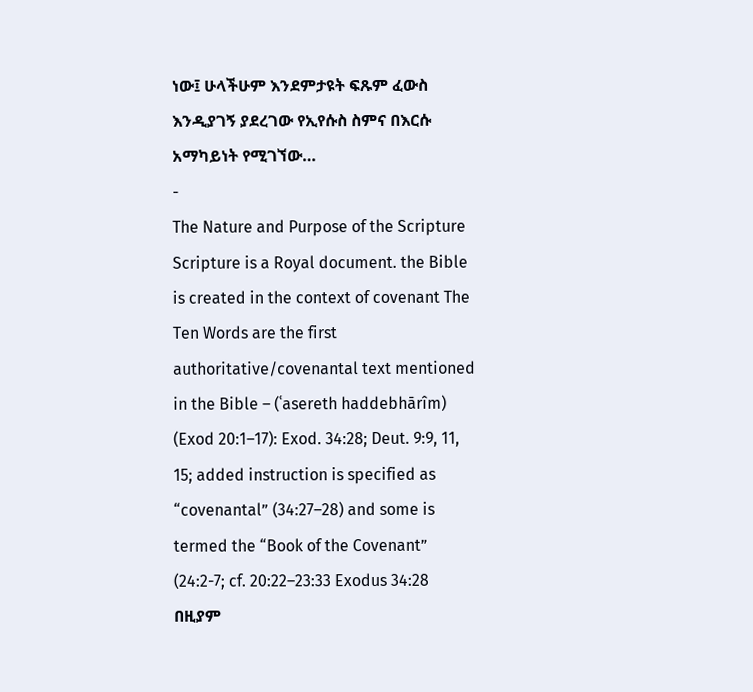ነው፤ ሁላችሁም እንደምታዩት ፍጹም ፈውስ እንዲያገኝ ያደረገው የኢየሱስ ስምና በእርሱ አማካይነት የሚገኘው…
-
The Nature and Purpose of the Scripture
Scripture is a Royal document. the Bible is created in the context of covenant The Ten Words are the first authoritative/covenantal text mentioned in the Bible – (ʿasereth haddebhārîm) (Exod 20:1–17): Exod. 34:28; Deut. 9:9, 11, 15; added instruction is specified as “covenantal” (34:27–28) and some is termed the “Book of the Covenant” (24:2-7; cf. 20:22–23:33 Exodus 34:28 በዚያም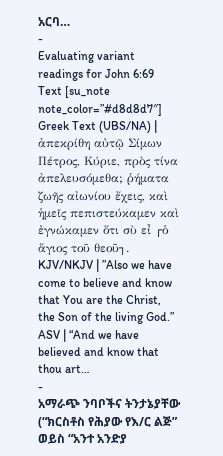አርባ…
-
Evaluating variant readings for John 6:69
Text [su_note note_color=”#d8d8d7″] Greek Text (UBS/NA) | ἀπεκρίθη αὐτῷ Σίμων Πέτρος, Κύριε, πρὸς τίνα ἀπελευσόμεθα; ῥήματα ζωῆς αἰωνίου ἔχεις, καὶ ἡμεῖς πεπιστεύκαμεν καὶ ἐγνώκαμεν ὅτι σὺ εἶ ┌ὁ ἅγιος τοῦ θεοῦ┐. KJV/NKJV | ”Also we have come to believe and know that You are the Christ, the Son of the living God.” ASV | “And we have believed and know that thou art…
-
አማራጭ ንባቦችና ትንታኔያቸው (“ክርስቶስ የሕያው የእ/ር ልጅ” ወይስ “አንተ አንድያ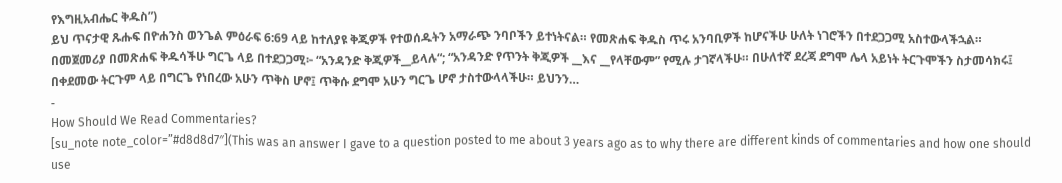የእግዚአብሔር ቅዱስ”)
ይህ ጥናታዊ ጹሑፍ በዮሐንስ ወንጌል ምዕራፍ 6:69 ላይ ከተለያዩ ቅጂዎች የተወሰዱትን አማራጭ ንባቦችን ይተነትናል። የመጽሐፍ ቅዱስ ጥሩ አንባቢዎች ከሆናችሁ ሁለት ነገሮችን በተደጋጋሚ አስተውላችኋል። በመጀመሪያ በመጽሐፍ ቅዱሳችሁ ግርጌ ላይ በተደጋጋሚ፦ “አንዳንድ ቅጂዎች__ይላሉ“; “አንዳንድ የጥንት ቅጂዎች __እና __የላቸውም” የሚሉ ታገኛላችሁ። በሁለተኛ ደረጃ ደግሞ ሌላ አይነት ትርጉሞችን ስታመሳክሩ፤ በቀደመው ትርጉም ላይ በግርጌ የነበረው አሁን ጥቅስ ሆኖ፤ ጥቅሱ ደግሞ አሁን ግርጌ ሆኖ ታስተውላላችሁ። ይህንን…
-
How Should We Read Commentaries?
[su_note note_color=”#d8d8d7″](This was an answer I gave to a question posted to me about 3 years ago as to why there are different kinds of commentaries and how one should use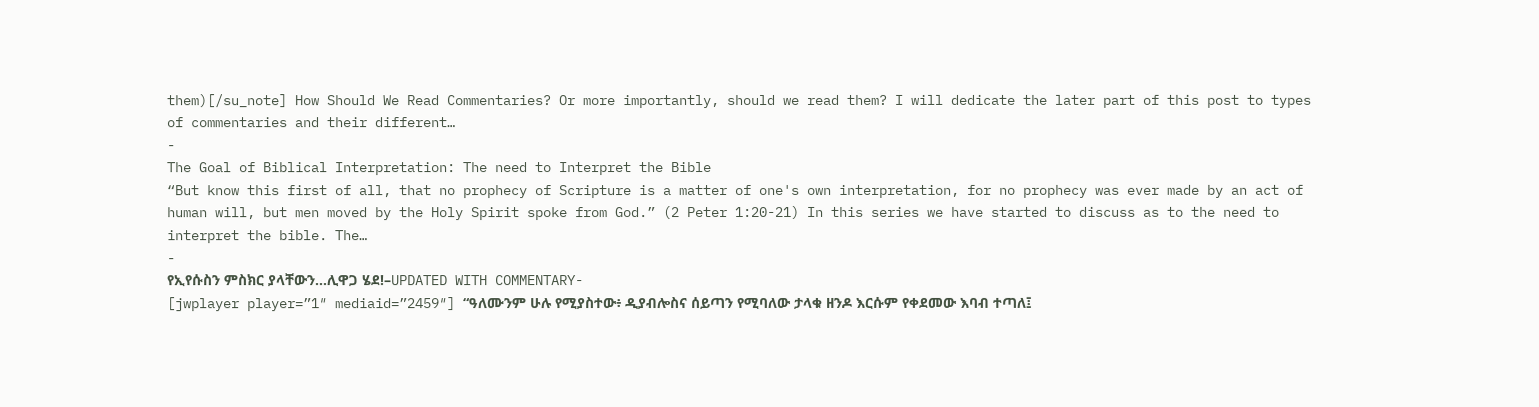them)[/su_note] How Should We Read Commentaries? Or more importantly, should we read them? I will dedicate the later part of this post to types of commentaries and their different…
-
The Goal of Biblical Interpretation: The need to Interpret the Bible
“But know this first of all, that no prophecy of Scripture is a matter of one's own interpretation, for no prophecy was ever made by an act of human will, but men moved by the Holy Spirit spoke from God.” (2 Peter 1:20-21) In this series we have started to discuss as to the need to interpret the bible. The…
-
የኢየሱስን ምስክር ያላቸውን…ሊዋጋ ሄደ!–UPDATED WITH COMMENTARY-
[jwplayer player=”1″ mediaid=”2459″] “ዓለሙንም ሁሉ የሚያስተው፥ ዲያብሎስና ሰይጣን የሚባለው ታላቁ ዘንዶ እርሱም የቀደመው እባብ ተጣለ፤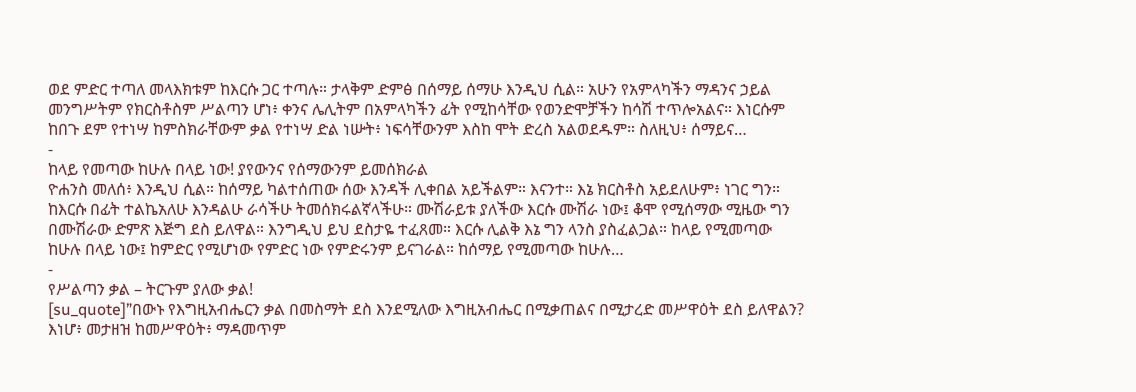ወደ ምድር ተጣለ መላእክቱም ከእርሱ ጋር ተጣሉ። ታላቅም ድምፅ በሰማይ ሰማሁ እንዲህ ሲል። አሁን የአምላካችን ማዳንና ኃይል መንግሥትም የክርስቶስም ሥልጣን ሆነ፥ ቀንና ሌሊትም በአምላካችን ፊት የሚከሳቸው የወንድሞቻችን ከሳሽ ተጥሎአልና። እነርሱም ከበጉ ደም የተነሣ ከምስክራቸውም ቃል የተነሣ ድል ነሡት፥ ነፍሳቸውንም እስከ ሞት ድረስ አልወደዱም። ስለዚህ፥ ሰማይና…
-
ከላይ የመጣው ከሁሉ በላይ ነው! ያየውንና የሰማውንም ይመሰክራል
ዮሐንስ መለሰ፥ እንዲህ ሲል። ከሰማይ ካልተሰጠው ሰው እንዳች ሊቀበል አይችልም። እናንተ። እኔ ክርስቶስ አይደለሁም፥ ነገር ግን። ከእርሱ በፊት ተልኬአለሁ እንዳልሁ ራሳችሁ ትመሰክሩልኛላችሁ። ሙሽራይቱ ያለችው እርሱ ሙሽራ ነው፤ ቆሞ የሚሰማው ሚዜው ግን በሙሽራው ድምጽ እጅግ ደስ ይለዋል። እንግዲህ ይህ ደስታዬ ተፈጸመ። እርሱ ሊልቅ እኔ ግን ላንስ ያስፈልጋል። ከላይ የሚመጣው ከሁሉ በላይ ነው፤ ከምድር የሚሆነው የምድር ነው የምድሩንም ይናገራል። ከሰማይ የሚመጣው ከሁሉ…
-
የሥልጣን ቃል – ትርጉም ያለው ቃል!
[su_quote]”በውኑ የእግዚአብሔርን ቃል በመስማት ደስ እንደሚለው እግዚአብሔር በሚቃጠልና በሚታረድ መሥዋዕት ደስ ይለዋልን? እነሆ፥ መታዘዝ ከመሥዋዕት፥ ማዳመጥም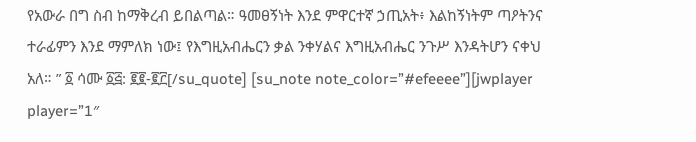የአውራ በግ ስብ ከማቅረብ ይበልጣል። ዓመፀኝነት እንደ ምዋርተኛ ኃጢአት፥ እልከኝነትም ጣዖትንና ተራፊምን እንደ ማምለክ ነው፤ የእግዚአብሔርን ቃል ንቀሃልና እግዚአብሔር ንጉሥ እንዳትሆን ናቀህ አለ። ” ፩ ሳሙ ፩፭: ፪፪-፪፫[/su_quote] [su_note note_color=”#efeeee”][jwplayer player=”1″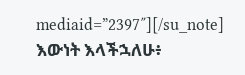mediaid=”2397″][/su_note] እውነት እላችኋለሁ፥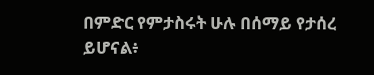በምድር የምታስሩት ሁሉ በሰማይ የታሰረ ይሆናል፥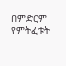በምድርም የምትፈቱት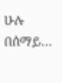ሁሉ በሰማይ…